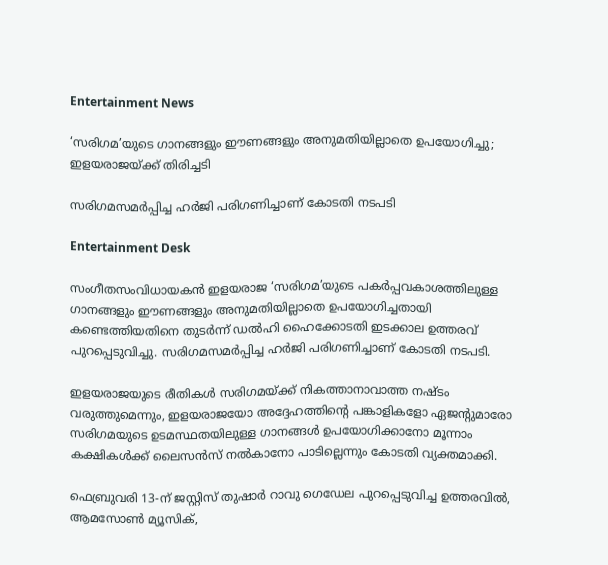Entertainment News

‘സരിഗമ’യുടെ ഗാനങ്ങളും ഈണങ്ങളും അനുമതിയില്ലാതെ ഉപയോഗിച്ചു; ഇളയരാജയ്ക്ക് തിരിച്ചടി

സരിഗമസമർപ്പിച്ച ഹർജി പരിഗണിച്ചാണ് കോടതി നടപടി

Entertainment Desk

സംഗീതസംവിധായകൻ ഇളയരാജ ‘സരിഗമ’യുടെ പകർപ്പവകാശത്തിലുള്ള ഗാനങ്ങളും ഈണങ്ങളും അനുമതിയില്ലാതെ ഉപയോഗിച്ചതായി കണ്ടെത്തിയതിനെ തുടർന്ന് ഡൽഹി ഹൈക്കോടതി ഇടക്കാല ഉത്തരവ് പുറപ്പെടുവിച്ചു. സരിഗമസമർപ്പിച്ച ഹർജി പരിഗണിച്ചാണ് കോടതി നടപടി.

ഇളയരാജയുടെ രീതികൾ സരിഗമയ്ക്ക് നികത്താനാവാത്ത നഷ്ടം വരുത്തുമെന്നും, ഇളയരാജയോ അദ്ദേഹത്തിന്റെ പങ്കാളികളോ ഏജന്റുമാരോ സരിഗമയുടെ ഉടമസ്ഥതയിലുള്ള ഗാനങ്ങൾ ഉപയോഗിക്കാനോ മൂന്നാം കക്ഷികൾക്ക് ലൈസൻസ് നൽകാനോ പാടില്ലെന്നും കോടതി വ്യക്തമാക്കി.

ഫെബ്രുവരി 13-ന് ജസ്റ്റിസ് തുഷാർ റാവു ഗെഡേല പുറപ്പെടുവിച്ച ഉത്തരവിൽ, ആമസോൺ മ്യൂസിക്,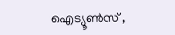ഐട്യൂൺസ് ,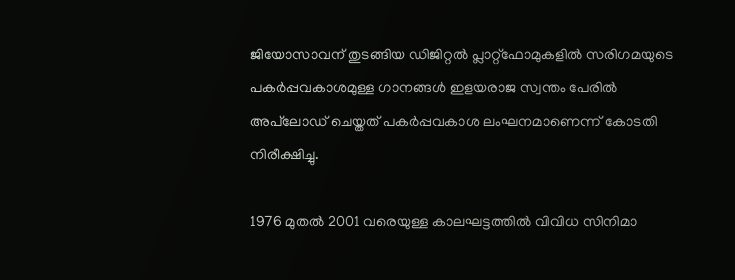ജിയോസാവന് തുടങ്ങിയ ഡിജിറ്റൽ പ്ലാറ്റ്‌ഫോമുകളിൽ സരിഗമയുടെ പകർപ്പവകാശമുള്ള ഗാനങ്ങൾ ഇളയരാജ സ്വന്തം പേരിൽ അപ്‌ലോഡ് ചെയ്തത് പകർപ്പവകാശ ലംഘനമാണെന്ന് കോടതി നിരീക്ഷിച്ചു.

1976 മുതൽ 2001 വരെയുള്ള കാലഘട്ടത്തിൽ വിവിധ സിനിമാ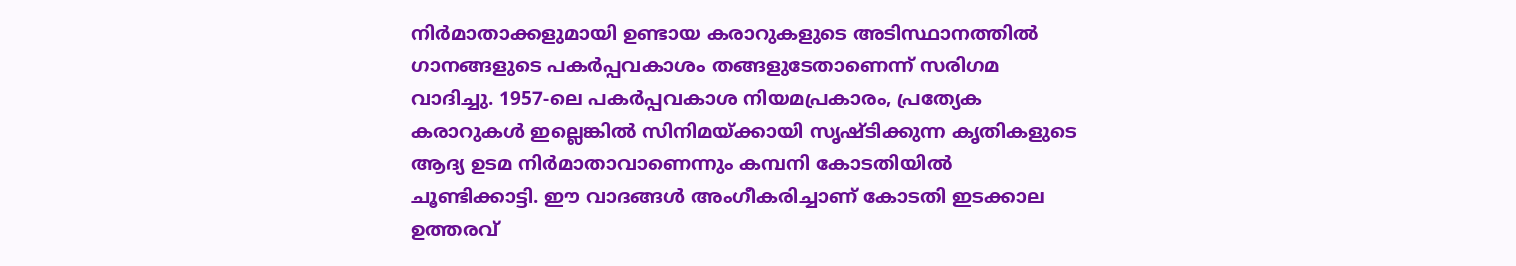നിർമാതാക്കളുമായി ഉണ്ടായ കരാറുകളുടെ അടിസ്ഥാനത്തിൽ ഗാനങ്ങളുടെ പകർപ്പവകാശം തങ്ങളുടേതാണെന്ന് സരിഗമ വാദിച്ചു. 1957-ലെ പകർപ്പവകാശ നിയമപ്രകാരം, പ്രത്യേക കരാറുകൾ ഇല്ലെങ്കിൽ സിനിമയ്ക്കായി സൃഷ്ടിക്കുന്ന കൃതികളുടെ ആദ്യ ഉടമ നിർമാതാവാണെന്നും കമ്പനി കോടതിയിൽ ചൂണ്ടിക്കാട്ടി. ഈ വാദങ്ങൾ അംഗീകരിച്ചാണ് കോടതി ഇടക്കാല ഉത്തരവ്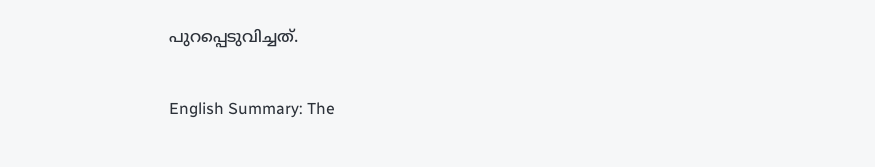പുറപ്പെടുവിച്ചത്.

English Summary: The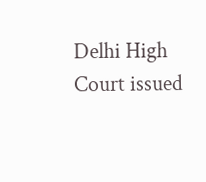Delhi High Court issued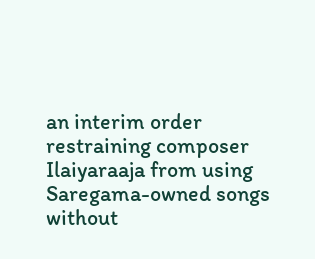an interim order restraining composer Ilaiyaraaja from using Saregama-owned songs without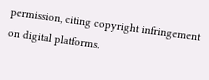permission, citing copyright infringement on digital platforms.